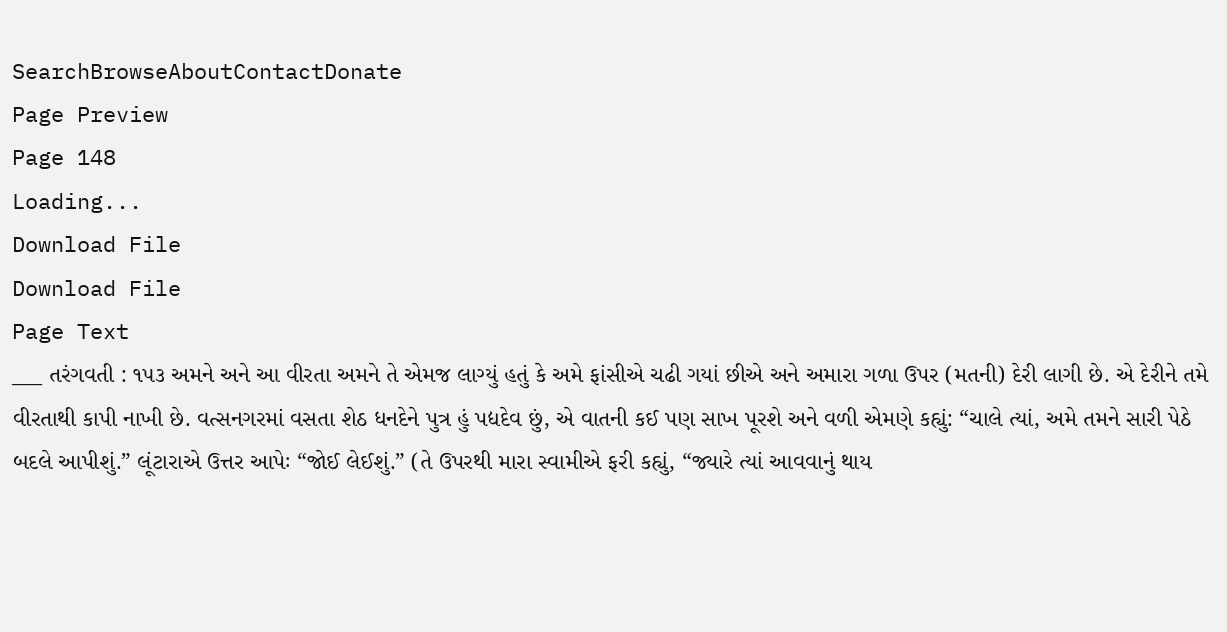SearchBrowseAboutContactDonate
Page Preview
Page 148
Loading...
Download File
Download File
Page Text
___ તરંગવતી : ૧૫૩ અમને અને આ વીરતા અમને તે એમજ લાગ્યું હતું કે અમે ફાંસીએ ચઢી ગયાં છીએ અને અમારા ગળા ઉપર (મતની) દેરી લાગી છે. એ દેરીને તમે વીરતાથી કાપી નાખી છે. વત્સનગરમાં વસતા શેઠ ધનદેને પુત્ર હું પદ્યદેવ છું, એ વાતની કઈ પણ સાખ પૂરશે અને વળી એમણે કહ્યું: “ચાલે ત્યાં, અમે તમને સારી પેઠે બદલે આપીશું.” લૂંટારાએ ઉત્તર આપેઃ “જોઈ લેઈશું.” (તે ઉપરથી મારા સ્વામીએ ફરી કહ્યું, “જ્યારે ત્યાં આવવાનું થાય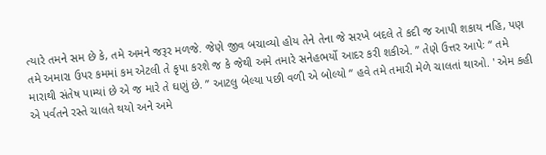ત્યારે તમને સમ છે કે, તમે અમને જરૂર મળજે. જેણે જીવ બચાવ્યો હોય તેને તેના જે સરખે બદલે તે કદી જ આપી શકાય નહિ, પણ તમે અમારા ઉપર કમમાં કમ એટલી તે કૃપા કરશે જ કે જેથી અમે તમારે સનેહભર્યો આદર કરી શકીએ. ” તેણે ઉત્તર આપેઃ “ તમે મારાથી સંતેષ પામ્યાં છે એ જ મારે તે ઘણું છે. ” આટલુ બેલ્યા પછી વળી એ બોલ્યો “ હવે તમે તમારી મેળે ચાલતાં થાઓ. ' એમ કહી એ પર્વતને રસ્તે ચાલતે થયો અને અમે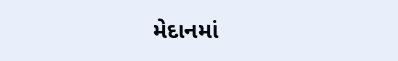મેદાનમાં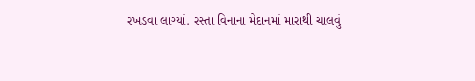રખડવા લાગ્યાં. રસ્તા વિનાના મેદાનમાં મારાથી ચાલવું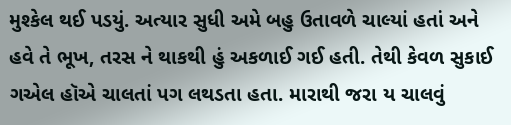મુશ્કેલ થઈ પડયું. અત્યાર સુધી અમે બહુ ઉતાવળે ચાલ્યાં હતાં અને હવે તે ભૂખ, તરસ ને થાકથી હું અકળાઈ ગઈ હતી. તેથી કેવળ સુકાઈ ગએલ હૉએ ચાલતાં પગ લથડતા હતા. મારાથી જરા ય ચાલવું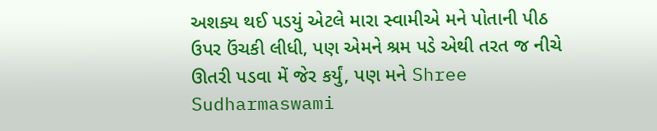અશક્ય થઈ પડયું એટલે મારા સ્વામીએ મને પોતાની પીઠ ઉપર ઉંચકી લીધી, પણ એમને શ્રમ પડે એથી તરત જ નીચે ઊતરી પડવા મેં જેર કર્યું, પણ મને Shree Sudharmaswami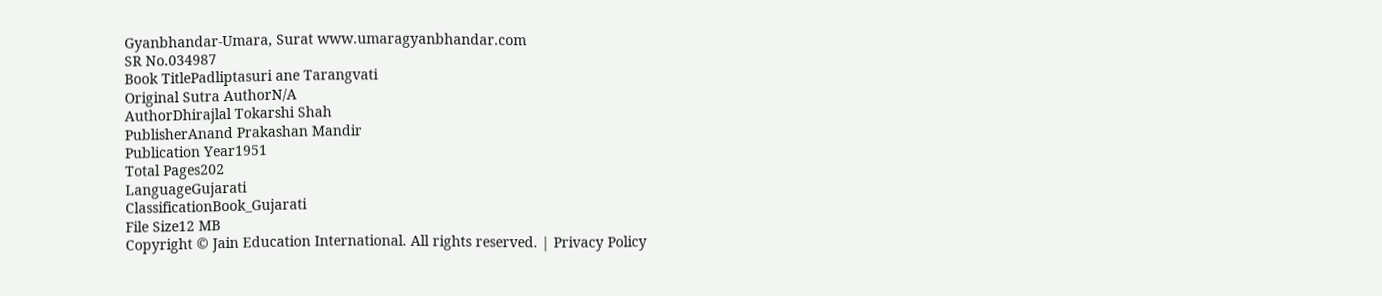Gyanbhandar-Umara, Surat www.umaragyanbhandar.com
SR No.034987
Book TitlePadliptasuri ane Tarangvati
Original Sutra AuthorN/A
AuthorDhirajlal Tokarshi Shah
PublisherAnand Prakashan Mandir
Publication Year1951
Total Pages202
LanguageGujarati
ClassificationBook_Gujarati
File Size12 MB
Copyright © Jain Education International. All rights reserved. | Privacy Policy